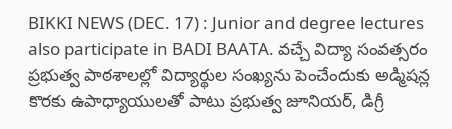BIKKI NEWS (DEC. 17) : Junior and degree lectures also participate in BADI BAATA. వచ్చే విద్యా సంవత్సరం ప్రభుత్వ పాఠశాలల్లో విద్యార్థుల సంఖ్యను పెంచేందుకు అడ్మిషన్ల కొరకు ఉపాధ్యాయులతో పాటు ప్రభుత్వ జూనియర్, డిగ్రీ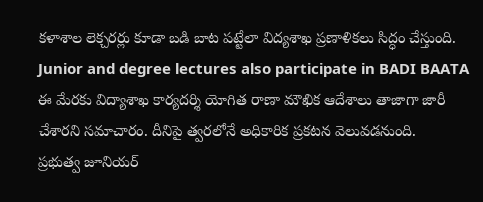కళాశాల లెక్చరర్లు కూడా బడి బాట పట్టేలా విద్యశాఖ ప్రణాళికలు సిద్ధం చేస్తుంది.
Junior and degree lectures also participate in BADI BAATA
ఈ మేరకు విద్యాశాఖ కార్యదర్శి యోగిత రాణా మౌఖిక ఆదేశాలు తాజాగా జారీ చేశారని సమాచారం. దీనిపై త్వరలోనే అధికారిక ప్రకటన వెలువడనుంది.
ప్రభుత్వ జూనియర్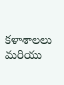కళాశాలలు మరియు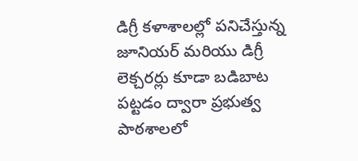డిగ్రీ కళాశాలల్లో పనిచేస్తున్న జూనియర్ మరియు డిగ్రీ లెక్చరర్లు కూడా బడిబాట పట్టడం ద్వారా ప్రభుత్వ పాఠశాలలో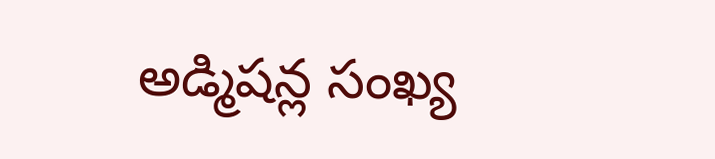అడ్మిషన్ల సంఖ్య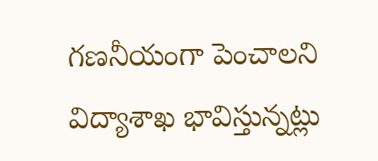గణనీయంగా పెంచాలని విద్యాశాఖ భావిస్తున్నట్లు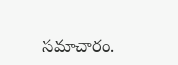సమాచారం.